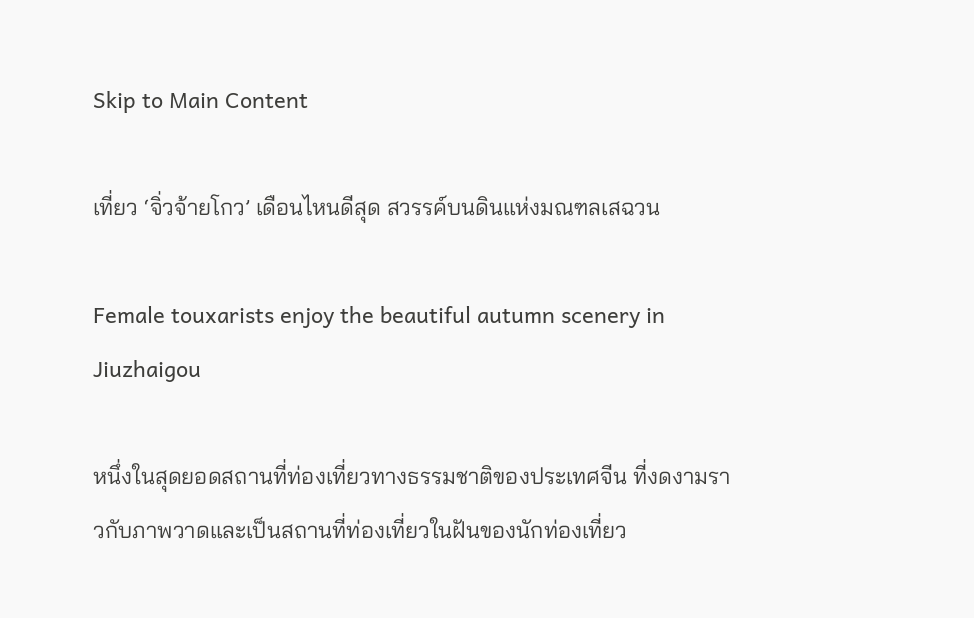Skip to Main Content

เที่ยว ‘จิ่วจ้ายโกว’ เดือนไหนดีสุด สวรรค์บนดินแห่งมณฑลเสฉวน

Female touxarists enjoy the beautiful autumn scenery in Jiuzhaigou

หนึ่งในสุดยอดสถานที่ท่องเที่ยวทางธรรมชาติของประเทศจีน ที่งดงามราวกับภาพวาดและเป็นสถานที่ท่องเที่ยวในฝันของนักท่องเที่ยว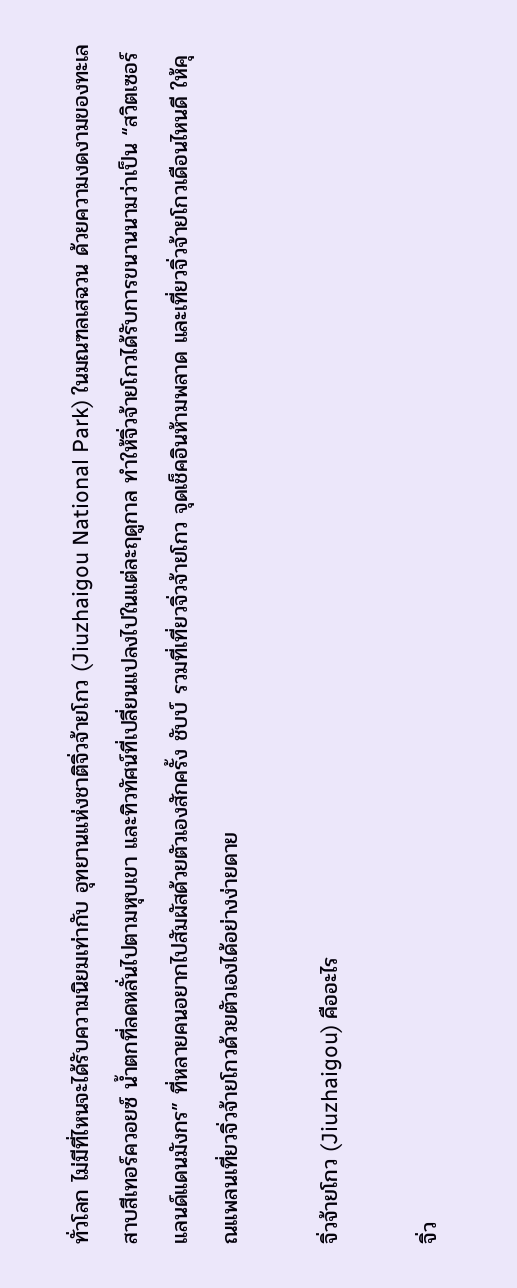ทั่วโลก ไม่มีที่ไหนจะได้รับความนิยมเท่ากับ อุทยานแห่งชาติจิ่วจ้ายโกว (Jiuzhaigou National Park) ในมณฑลเสฉวน ด้วยความงดงามของทะเลสาบสีเทอร์ควอยซ์ น้ำตกที่ลดหลั่นไปตามหุบเขา และทิวทัศน์ที่เปลี่ยนแปลงไปในแต่ละฤดูกาล ทำให้จิ่วจ้ายโกวได้รับการขนานนามว่าเป็น “สวิตเซอร์แลนด์แดนมังกร” ที่หลายคนอยากไปสัมผัสด้วยตัวเองสักครั้ง ชับบ์ รวมที่เที่ยวจิ่วจ้ายโกว จุดเช็คอินห้ามพลาด และเที่ยวจิ่วจ้ายโกวเดือนไหนดี ให้คุณแพลนเที่ยวจิ่วจ้ายโกวด้วยตัวเองได้อย่างง่ายดาย

จิ่วจ้ายโกว (Jiuzhaigou) คืออะไร

จิ่ว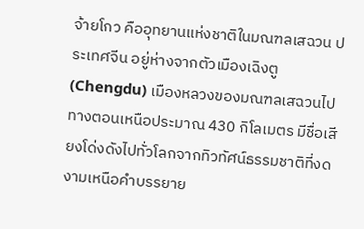จ้ายโกว คืออุทยานแห่งชาติในมณฑลเสฉวน ประเทศจีน อยู่ห่างจากตัวเมืองเฉิงตู (Chengdu) เมืองหลวงของมณฑลเสฉวนไปทางตอนเหนือประมาณ 430 กิโลเมตร มีชื่อเสียงโด่งดังไปทั่วโลกจากทิวทัศน์ธรรมชาติที่งดงามเหนือคำบรรยาย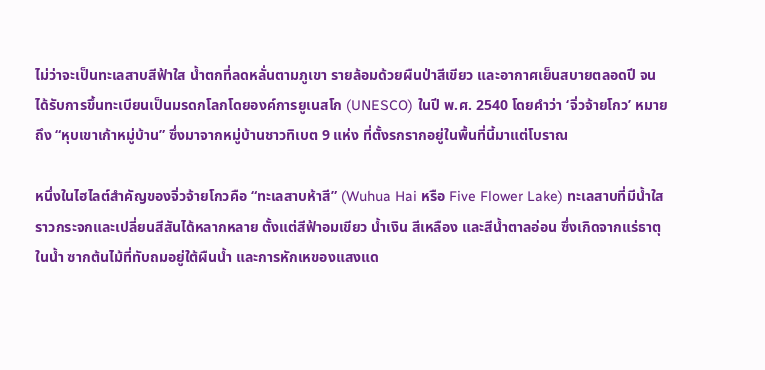ไม่ว่าจะเป็นทะเลสาบสีฟ้าใส น้ำตกที่ลดหลั่นตามภูเขา รายล้อมด้วยผืนป่าสีเขียว และอากาศเย็นสบายตลอดปี จนได้รับการขึ้นทะเบียนเป็นมรดกโลกโดยองค์การยูเนสโก (UNESCO) ในปี พ.ศ. 2540 โดยคำว่า ‘จิ่วจ้ายโกว’ หมายถึง “หุบเขาเก้าหมู่บ้าน” ซึ่งมาจากหมู่บ้านชาวทิเบต 9 แห่ง ที่ตั้งรกรากอยู่ในพื้นที่นี้มาแต่โบราณ

หนึ่งในไฮไลต์สำคัญของจิ่วจ้ายโกวคือ “ทะเลสาบห้าสี” (Wuhua Hai หรือ Five Flower Lake) ทะเลสาบที่มีน้ำใสราวกระจกและเปลี่ยนสีสันได้หลากหลาย ตั้งแต่สีฟ้าอมเขียว น้ำเงิน สีเหลือง และสีน้ำตาลอ่อน ซึ่งเกิดจากแร่ธาตุในน้ำ ซากต้นไม้ที่ทับถมอยู่ใต้ผืนน้ำ และการหักเหของแสงแด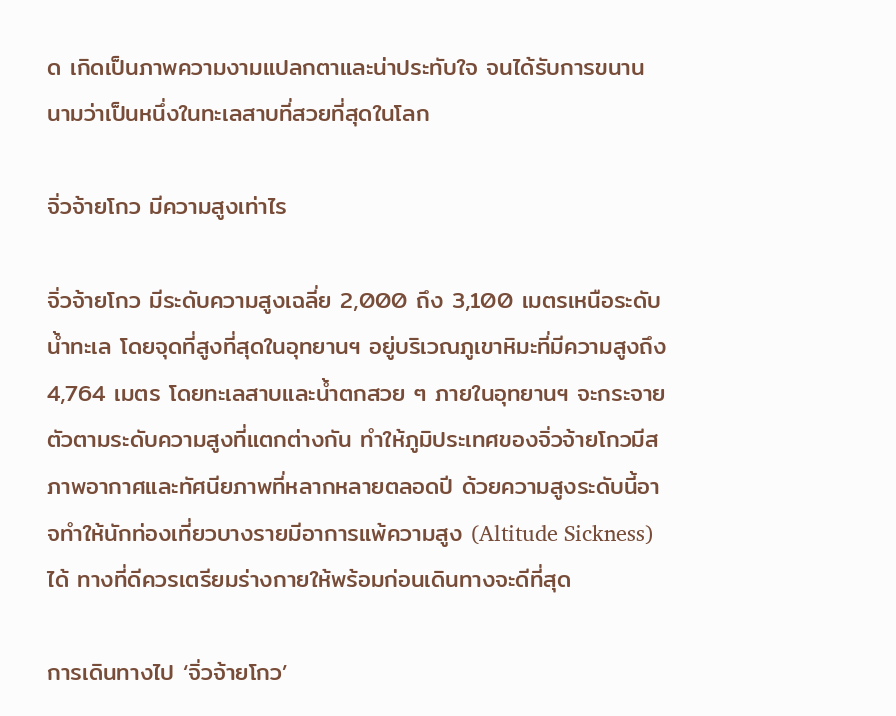ด เกิดเป็นภาพความงามแปลกตาและน่าประทับใจ จนได้รับการขนานนามว่าเป็นหนึ่งในทะเลสาบที่สวยที่สุดในโลก

จิ่วจ้ายโกว มีความสูงเท่าไร

จิ่วจ้ายโกว มีระดับความสูงเฉลี่ย 2,000 ถึง 3,100 เมตรเหนือระดับน้ำทะเล โดยจุดที่สูงที่สุดในอุทยานฯ อยู่บริเวณภูเขาหิมะที่มีความสูงถึง 4,764 เมตร โดยทะเลสาบและน้ำตกสวย ๆ ภายในอุทยานฯ จะกระจายตัวตามระดับความสูงที่แตกต่างกัน ทำให้ภูมิประเทศของจิ่วจ้ายโกวมีสภาพอากาศและทัศนียภาพที่หลากหลายตลอดปี ด้วยความสูงระดับนี้อาจทำให้นักท่องเที่ยวบางรายมีอาการแพ้ความสูง (Altitude Sickness) ได้ ทางที่ดีควรเตรียมร่างกายให้พร้อมก่อนเดินทางจะดีที่สุด

การเดินทางไป ‘จิ่วจ้ายโกว’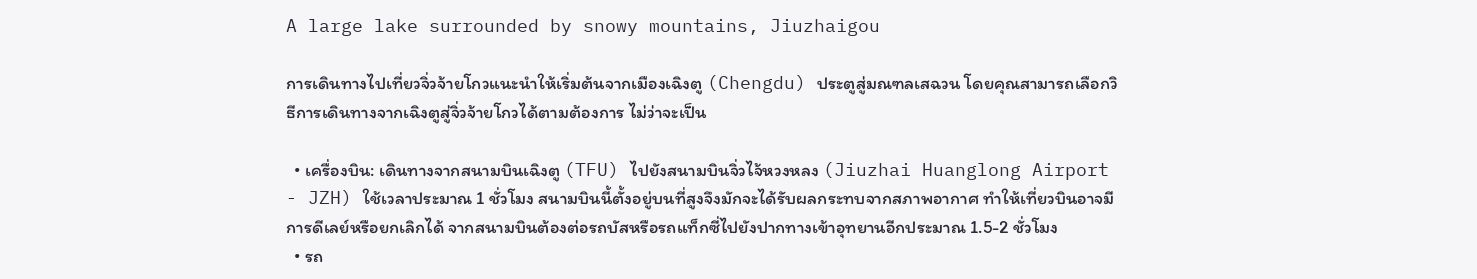A large lake surrounded by snowy mountains, Jiuzhaigou

การเดินทางไปเที่ยวจิ่วจ้ายโกวแนะนำให้เริ่มต้นจากเมืองเฉิงตู (Chengdu) ประตูสู่มณฑลเสฉวน โดยคุณสามารถเลือกวิธีการเดินทางจากเฉิงตูสู่จิ่วจ้ายโกวได้ตามต้องการ ไม่ว่าจะเป็น

  • เครื่องบิน: เดินทางจากสนามบินเฉิงตู (TFU) ไปยังสนามบินจิ่วไจ้หวงหลง (Jiuzhai Huanglong Airport - JZH) ใช้เวลาประมาณ 1 ชั่วโมง สนามบินนี้ตั้งอยู่บนที่สูงจึงมักจะได้รับผลกระทบจากสภาพอากาศ ทำให้เที่ยวบินอาจมีการดีเลย์หรือยกเลิกได้ จากสนามบินต้องต่อรถบัสหรือรถแท็กซี่ไปยังปากทางเข้าอุทยานอีกประมาณ 1.5-2 ชั่วโมง
  • รถ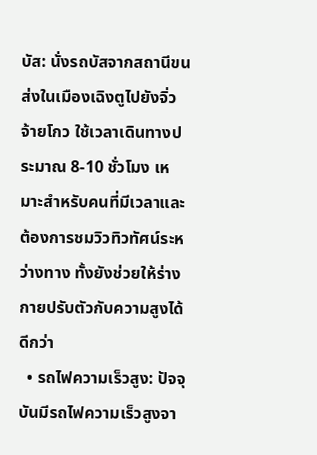บัส: นั่งรถบัสจากสถานีขนส่งในเมืองเฉิงตูไปยังจิ่วจ้ายโกว ใช้เวลาเดินทางประมาณ 8-10 ชั่วโมง เหมาะสำหรับคนที่มีเวลาและต้องการชมวิวทิวทัศน์ระหว่างทาง ทั้งยังช่วยให้ร่างกายปรับตัวกับความสูงได้ดีกว่า
  • รถไฟความเร็วสูง: ปัจจุบันมีรถไฟความเร็วสูงจา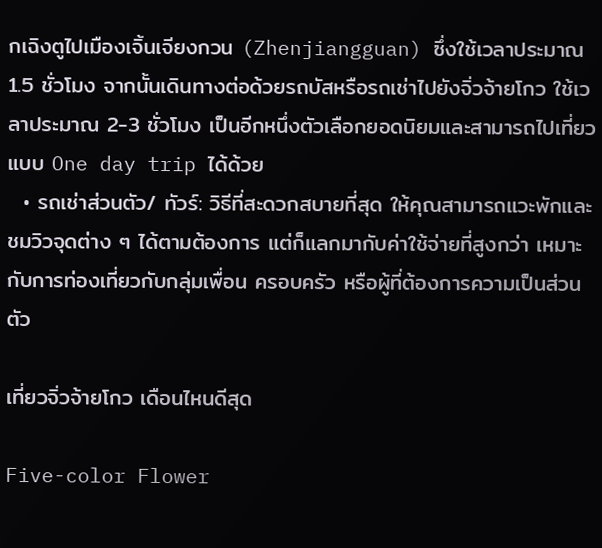กเฉิงตูไปเมืองเจิ้นเจียงกวน (Zhenjiangguan) ซึ่งใช้เวลาประมาณ 1.5 ชั่วโมง จากนั้นเดินทางต่อด้วยรถบัสหรือรถเช่าไปยังจิ่วจ้ายโกว ใช้เวลาประมาณ 2-3 ชั่วโมง เป็นอีกหนึ่งตัวเลือกยอดนิยมและสามารถไปเที่ยวแบบ One day trip ได้ด้วย
  • รถเช่าส่วนตัว/ ทัวร์: วิธีที่สะดวกสบายที่สุด ให้คุณสามารถแวะพักและชมวิวจุดต่าง ๆ ได้ตามต้องการ แต่ก็แลกมากับค่าใช้จ่ายที่สูงกว่า เหมาะกับการท่องเที่ยวกับกลุ่มเพื่อน ครอบครัว หรือผู้ที่ต้องการความเป็นส่วนตัว

เที่ยวจิ่วจ้ายโกว เดือนไหนดีสุด

Five-color Flower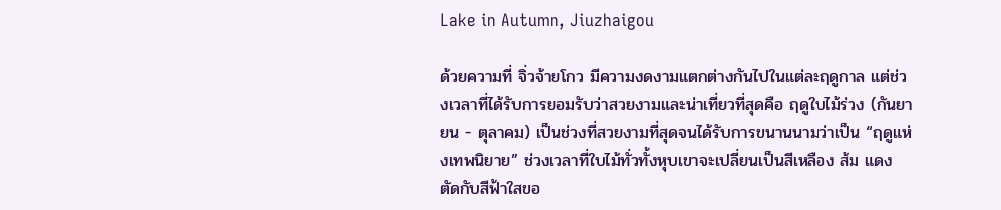Lake in Autumn, Jiuzhaigou

ด้วยความที่ จิ่วจ้ายโกว มีความงดงามแตกต่างกันไปในแต่ละฤดูกาล แต่ช่วงเวลาที่ได้รับการยอมรับว่าสวยงามและน่าเที่ยวที่สุดคือ ฤดูใบไม้ร่วง (กันยายน - ตุลาคม) เป็นช่วงที่สวยงามที่สุดจนได้รับการขนานนามว่าเป็น “ฤดูแห่งเทพนิยาย” ช่วงเวลาที่ใบไม้ทั่วทั้งหุบเขาจะเปลี่ยนเป็นสีเหลือง ส้ม แดง ตัดกับสีฟ้าใสขอ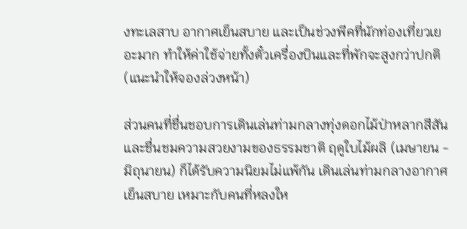งทะเลสาบ อากาศเย็นสบาย และเป็นช่วงพีคที่นักท่องเที่ยวเยอะมาก ทำให้ค่าใช้จ่ายทั้งตั๋วเครื่องบินและที่พักจะสูงกว่าปกติ (แนะนำให้จองล่วงหน้า)

ส่วนคนที่ชื่นชอบการเดินเล่นท่ามกลางทุ่งดอกไม้ป่าหลากสีสัน และชื่นชมความสวยงามของธรรมชาติ ฤดูใบไม้ผลิ (เมษายน - มิถุนายน) ก็ได้รับความนิยมไม่แพ้กัน เดินเล่นท่ามกลางอากาศเย็นสบาย เหมาะกับคนที่หลงให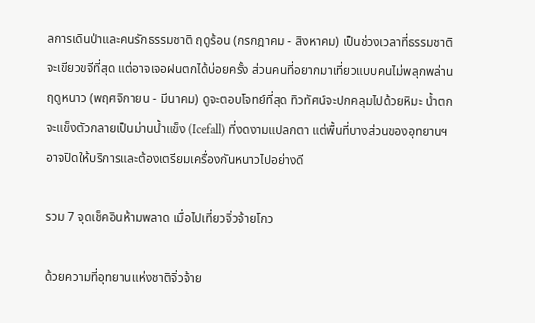ลการเดินป่าและคนรักธรรมชาติ ฤดูร้อน (กรกฎาคม - สิงหาคม) เป็นช่วงเวลาที่ธรรมชาติจะเขียวขจีที่สุด แต่อาจเจอฝนตกได้บ่อยครั้ง ส่วนคนที่อยากมาเที่ยวแบบคนไม่พลุกพล่าน ฤดูหนาว (พฤศจิกายน - มีนาคม) ดูจะตอบโจทย์ที่สุด ทิวทัศน์จะปกคลุมไปด้วยหิมะ น้ำตกจะแข็งตัวกลายเป็นม่านน้ำแข็ง (Icefall) ที่งดงามแปลกตา แต่พื้นที่บางส่วนของอุทยานฯ อาจปิดให้บริการและต้องเตรียมเครื่องกันหนาวไปอย่างดี

รวม 7 จุดเช็คอินห้ามพลาด เมื่อไปเที่ยวจิ่วจ้ายโกว

ด้วยความที่อุทยานแห่งชาติจิ่วจ้าย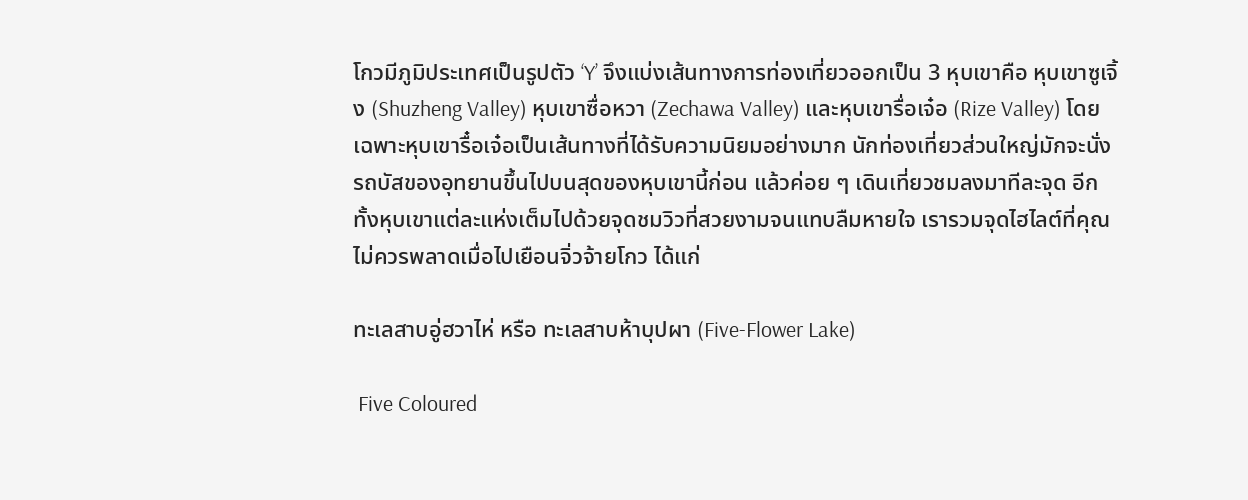โกวมีภูมิประเทศเป็นรูปตัว ‘Y’ จึงแบ่งเส้นทางการท่องเที่ยวออกเป็น 3 หุบเขาคือ หุบเขาซูเจิ้ง (Shuzheng Valley) หุบเขาซื่อหวา (Zechawa Valley) และหุบเขารื่อเจ๋อ (Rize Valley) โดยเฉพาะหุบเขารื๋อเจ๋อเป็นเส้นทางที่ได้รับความนิยมอย่างมาก นักท่องเที่ยวส่วนใหญ่มักจะนั่งรถบัสของอุทยานขึ้นไปบนสุดของหุบเขานี้ก่อน แล้วค่อย ๆ เดินเที่ยวชมลงมาทีละจุด อีกทั้งหุบเขาแต่ละแห่งเต็มไปด้วยจุดชมวิวที่สวยงามจนแทบลืมหายใจ เรารวมจุดไฮไลต์ที่คุณไม่ควรพลาดเมื่อไปเยือนจิ่วจ้ายโกว ได้แก่

ทะเลสาบอู่ฮวาไห่ หรือ ทะเลสาบห้าบุปผา (Five-Flower Lake)

 Five Coloured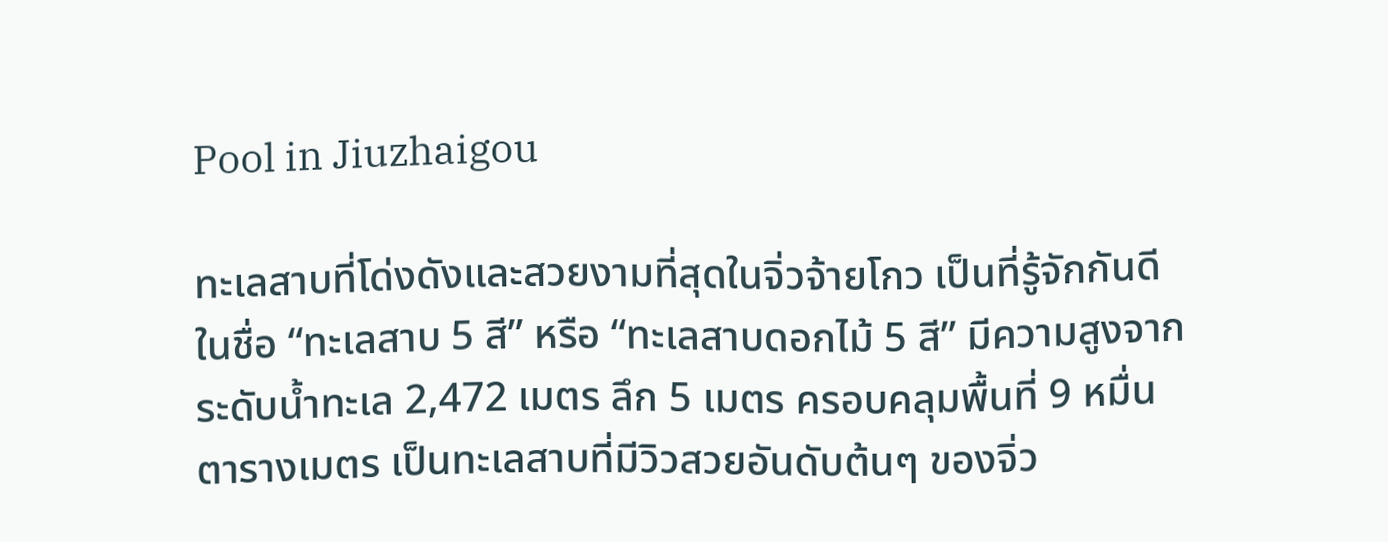Pool in Jiuzhaigou

ทะเลสาบที่โด่งดังและสวยงามที่สุดในจิ่วจ้ายโกว เป็นที่รู้จักกันดีในชื่อ “ทะเลสาบ 5 สี” หรือ “ทะเลสาบดอกไม้ 5 สี” มีความสูงจากระดับน้ำทะเล 2,472 เมตร ลึก 5 เมตร ครอบคลุมพื้นที่ 9 หมื่นตารางเมตร เป็นทะเลสาบที่มีวิวสวยอันดับต้นๆ ของจิ่ว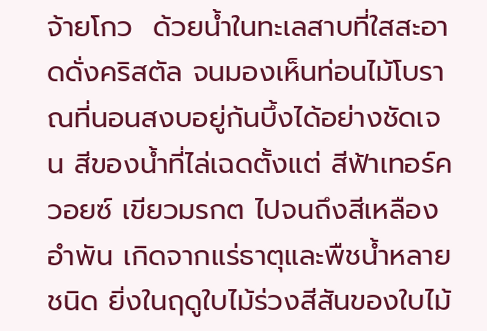จ้ายโกว  ด้วยน้ำในทะเลสาบที่ใสสะอาดดั่งคริสตัล จนมองเห็นท่อนไม้โบราณที่นอนสงบอยู่ก้นบึ้งได้อย่างชัดเจน สีของน้ำที่ไล่เฉดตั้งแต่ สีฟ้าเทอร์ควอยซ์ เขียวมรกต ไปจนถึงสีเหลืองอำพัน เกิดจากแร่ธาตุและพืชน้ำหลายชนิด ยิ่งในฤดูใบไม้ร่วงสีสันของใบไม้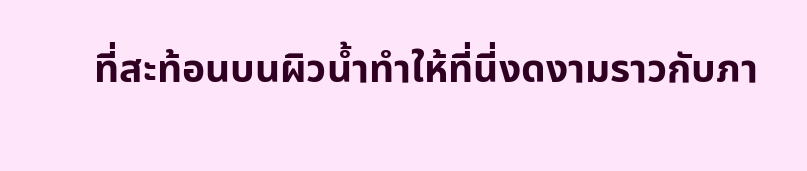ที่สะท้อนบนผิวน้ำทำให้ที่นี่งดงามราวกับภา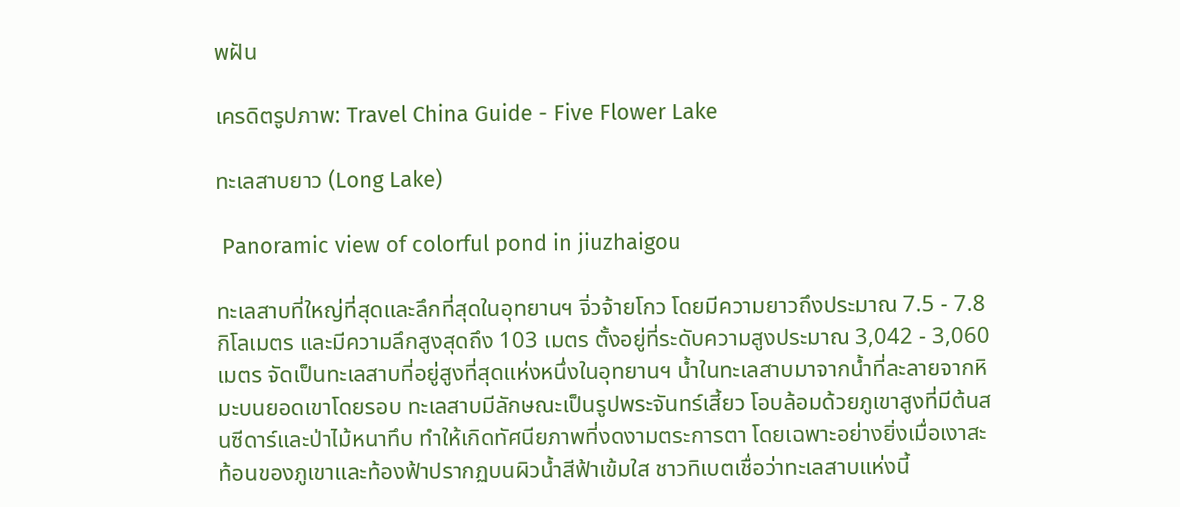พฝัน

เครดิตรูปภาพ: Travel China Guide - Five Flower Lake

ทะเลสาบยาว (Long Lake)

 Panoramic view of colorful pond in jiuzhaigou

ทะเลสาบที่ใหญ่ที่สุดและลึกที่สุดในอุทยานฯ จิ่วจ้ายโกว โดยมีความยาวถึงประมาณ 7.5 - 7.8 กิโลเมตร และมีความลึกสูงสุดถึง 103 เมตร ตั้งอยู่ที่ระดับความสูงประมาณ 3,042 - 3,060 เมตร จัดเป็นทะเลสาบที่อยู่สูงที่สุดแห่งหนึ่งในอุทยานฯ น้ำในทะเลสาบมาจากน้ำที่ละลายจากหิมะบนยอดเขาโดยรอบ ทะเลสาบมีลักษณะเป็นรูปพระจันทร์เสี้ยว โอบล้อมด้วยภูเขาสูงที่มีต้นสนซีดาร์และป่าไม้หนาทึบ ทำให้เกิดทัศนียภาพที่งดงามตระการตา โดยเฉพาะอย่างยิ่งเมื่อเงาสะท้อนของภูเขาและท้องฟ้าปรากฏบนผิวน้ำสีฟ้าเข้มใส ชาวทิเบตเชื่อว่าทะเลสาบแห่งนี้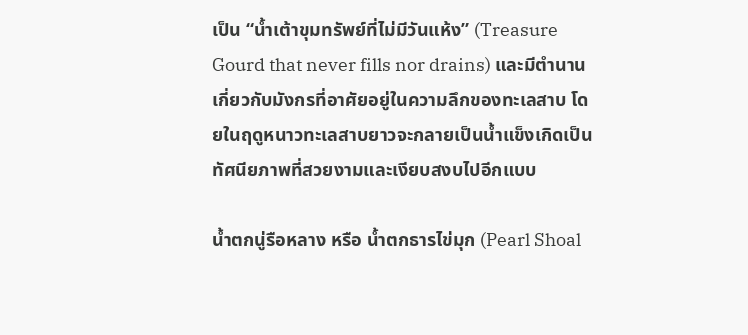เป็น “น้ำเต้าขุมทรัพย์ที่ไม่มีวันแห้ง” (Treasure Gourd that never fills nor drains) และมีตำนานเกี่ยวกับมังกรที่อาศัยอยู่ในความลึกของทะเลสาบ โดยในฤดูหนาวทะเลสาบยาวจะกลายเป็นน้ำแข็งเกิดเป็นทัศนียภาพที่สวยงามและเงียบสงบไปอีกแบบ

น้ำตกนู่รือหลาง หรือ น้ำตกธารไข่มุก (Pearl Shoal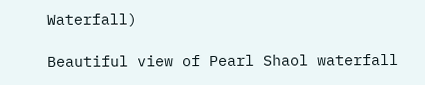Waterfall)

Beautiful view of Pearl Shaol waterfall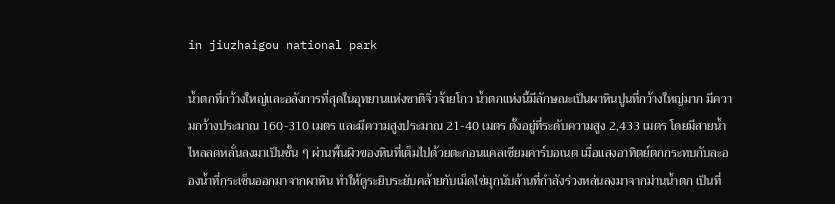in jiuzhaigou national park

น้ำตกที่กว้างใหญ่และอลังการที่สุดในอุทยานแห่งชาติจิ่วจ้ายโกว น้ำตกแห่งนี้มีลักษณะเป็นผาหินปูนที่กว้างใหญ่มาก มีความกว้างประมาณ 160-310 เมตร และมีความสูงประมาณ 21-40 เมตร ตั้งอยู่ที่ระดับความสูง 2,433 เมตร โดยมีสายน้ำไหลลดหลั่นลงมาเป็นชั้น ๆ ผ่านพื้นผิวของหินที่เต็มไปด้วยตะกอนแคลเซียมคาร์บอเนต เมื่อแสงอาทิตย์ตกกระทบกับละอองน้ำที่กระเซ็นออกมาจากผาหิน ทำให้ดูระยิบระยับคล้ายกับเม็ดไข่มุกนับล้านที่กำลังร่วงหล่นลงมาจากม่านน้ำตก เป็นที่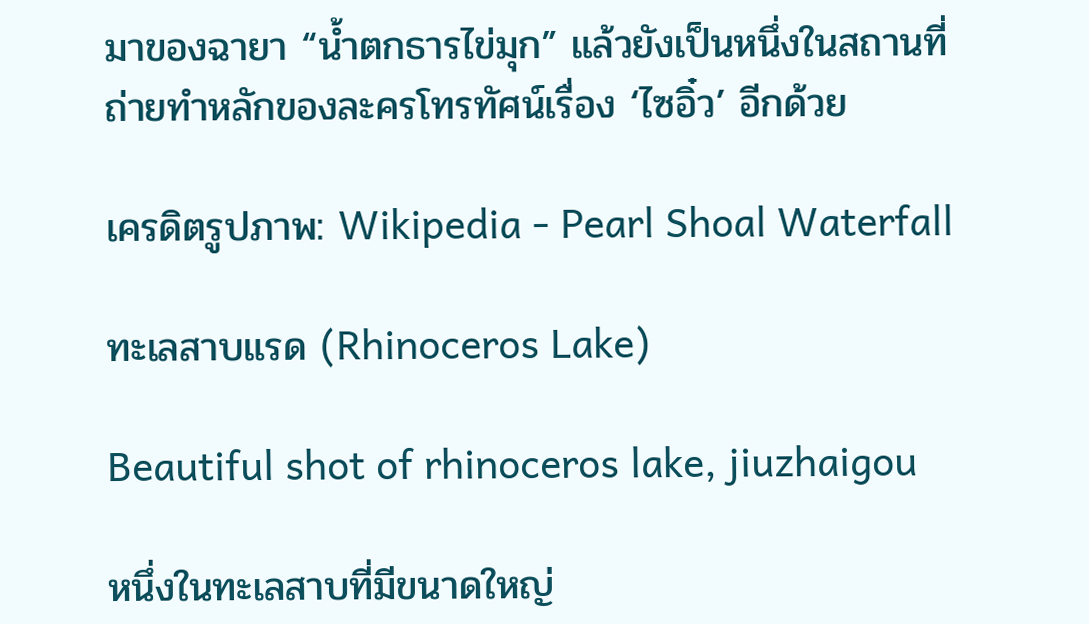มาของฉายา “น้ำตกธารไข่มุก” แล้วยังเป็นหนึ่งในสถานที่ถ่ายทำหลักของละครโทรทัศน์เรื่อง ‘ไซอิ๋ว’ อีกด้วย

เครดิตรูปภาพ: Wikipedia - Pearl Shoal Waterfall

ทะเลสาบแรด (Rhinoceros Lake)

Beautiful shot of rhinoceros lake, jiuzhaigou

หนึ่งในทะเลสาบที่มีขนาดใหญ่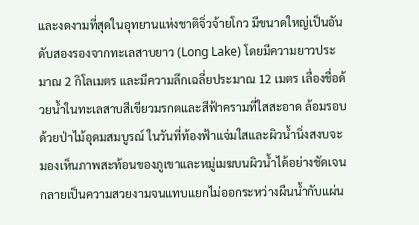และงดงามที่สุดในอุทยานแห่งชาติจิ่วจ้ายโกว มีขนาดใหญ่เป็นอันดับสองรองจากทะเลสาบยาว (Long Lake) โดยมีความยาวประมาณ 2 กิโลเมตร และมีความลึกเฉลี่ยประมาณ 12 เมตร เลื่องชื่อด้วยน้ำในทะเลสาบสีเขียวมรกตและสีฟ้าครามที่ใสสะอาด ล้อมรอบด้วยป่าไม้อุดมสมบูรณ์ ในวันที่ท้องฟ้าแจ่มใสและผิวน้ำนิ่งสงบจะมองเห็นภาพสะท้อนของภูเขาและหมู่เมฆบนผิวน้ำได้อย่างชัดเจน กลายเป็นความสวยงามจนแทบแยกไม่ออกระหว่างผืนน้ำกับแผ่น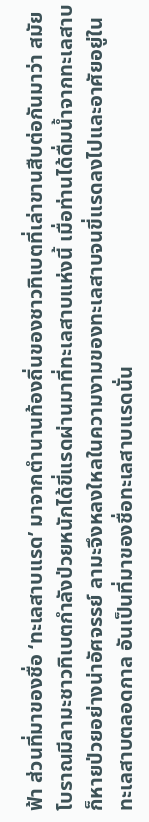ฟ้า ส่วนที่มาของชื่อ ‘ทะเลสาบแรด’ มาจากตำนานท้องถิ่นของชาวทิเบตที่เล่าขานสืบต่อกันมาว่า สมัยโบราณมีลามะชาวทิเบตกำลังป่วยหนักได้ขี่แรดผ่านมาที่ทะเลสาบแห่งนี้ เมื่อท่านได้ดื่มน้ำจากทะเลสาบก็หายป่วยอย่างน่าอัศจรรย์ ลามะจึงหลงใหลในความงามของทะเลสาบจนขี่แรดลงไปและอาศัยอยู่ในทะเลสาบตลอดกาล อันเป็นที่มาของชื่อทะเลสาบแรดนั่น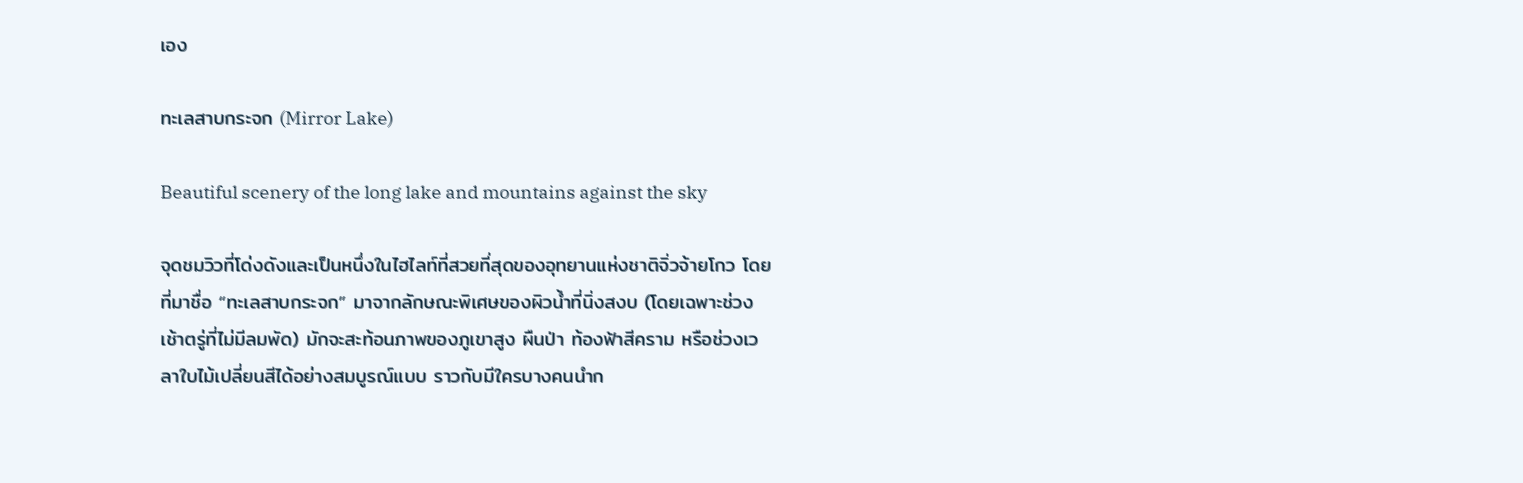เอง

ทะเลสาบกระจก (Mirror Lake)

Beautiful scenery of the long lake and mountains against the sky

จุดชมวิวที่โด่งดังและเป็นหนึ่งในไฮไลท์ที่สวยที่สุดของอุทยานแห่งชาติจิ่วจ้ายโกว โดยที่มาชื่อ “ทะเลสาบกระจก” มาจากลักษณะพิเศษของผิวน้ำที่นิ่งสงบ (โดยเฉพาะช่วงเช้าตรู่ที่ไม่มีลมพัด) มักจะสะท้อนภาพของภูเขาสูง ผืนป่า ท้องฟ้าสีคราม หรือช่วงเวลาใบไม้เปลี่ยนสีได้อย่างสมบูรณ์แบบ ราวกับมีใครบางคนนำก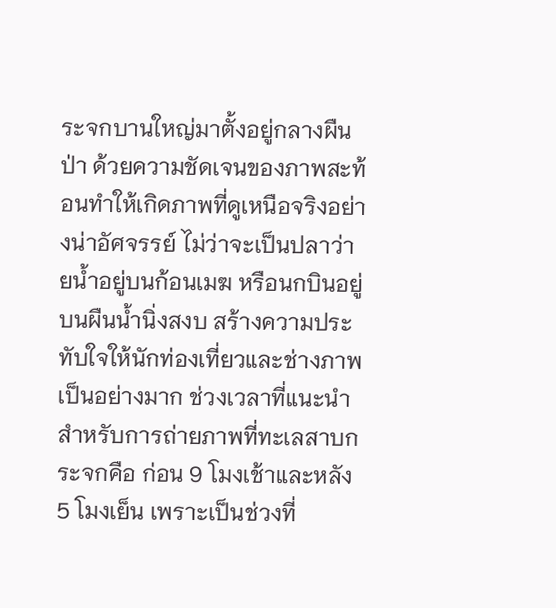ระจกบานใหญ่มาตั้งอยู่กลางผืนป่า ด้วยความชัดเจนของภาพสะท้อนทำให้เกิดภาพที่ดูเหนือจริงอย่างน่าอัศจรรย์ ไม่ว่าจะเป็นปลาว่ายน้ำอยู่บนก้อนเมฆ หรือนกบินอยู่บนผืนน้ำนิ่งสงบ สร้างความประทับใจให้นักท่องเที่ยวและช่างภาพเป็นอย่างมาก ช่วงเวลาที่แนะนำสำหรับการถ่ายภาพที่ทะเลสาบกระจกคือ ก่อน 9 โมงเช้าและหลัง 5 โมงเย็น เพราะเป็นช่วงที่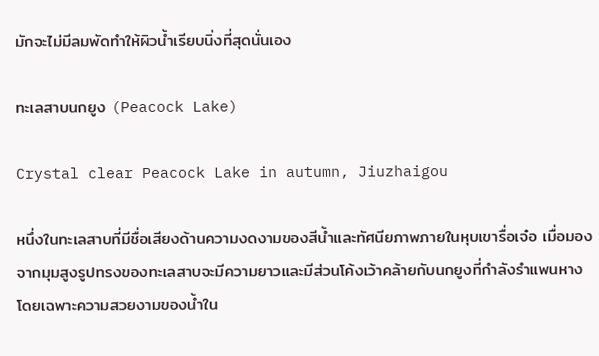มักจะไม่มีลมพัดทำให้ผิวน้ำเรียบนิ่งที่สุดนั่นเอง

ทะเลสาบนกยูง (Peacock Lake)

Crystal clear Peacock Lake in autumn, Jiuzhaigou

หนึ่งในทะเลสาบที่มีชื่อเสียงด้านความงดงามของสีน้ำและทัศนียภาพภายในหุบเขารื่อเจ๋อ เมื่อมองจากมุมสูงรูปทรงของทะเลสาบจะมีความยาวและมีส่วนโค้งเว้าคล้ายกับนกยูงที่กำลังรำแพนหาง โดยเฉพาะความสวยงามของน้ำใน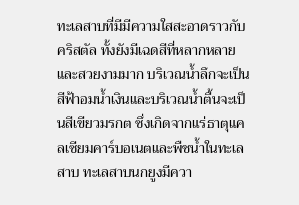ทะเลสาบที่มีมีความใสสะอาดราวกับคริสตัล ทั้งยังมีเฉดสีที่หลากหลายและสวยงามมาก บริเวณน้ำลึกจะเป็นสีฟ้าอมน้ำเงินและบริเวณน้ำตื้นจะเป็นสีเขียวมรกต ซึ่งเกิดจากแร่ธาตุแคลเซียมคาร์บอเนตและพืชน้ำในทะเลสาบ ทะเลสาบนกยูงมีควา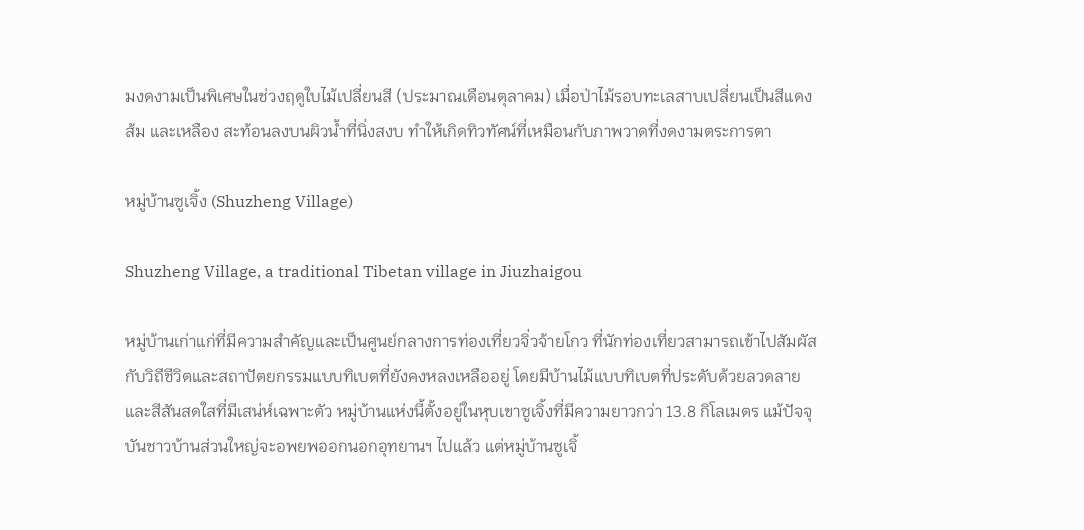มงดงามเป็นพิเศษในช่วงฤดูใบไม้เปลี่ยนสี (ประมาณเดือนตุลาคม) เมื่อป่าไม้รอบทะเลสาบเปลี่ยนเป็นสีแดง ส้ม และเหลือง สะท้อนลงบนผิวน้ำที่นิ่งสงบ ทำให้เกิดทิวทัศน์ที่เหมือนกับภาพวาดที่งดงามตระการตา

หมู่บ้านซูเจิ้ง (Shuzheng Village)

Shuzheng Village, a traditional Tibetan village in Jiuzhaigou

หมู่บ้านเก่าแก่ที่มีความสำคัญและเป็นศูนย์กลางการท่องเที่ยวจิ่วจ้ายโกว ที่นักท่องเที่ยวสามารถเข้าไปสัมผัสกับวิถีชีวิตและสถาปัตยกรรมแบบทิเบตที่ยังคงหลงเหลืออยู่ โดยมีบ้านไม้แบบทิเบตที่ประดับด้วยลวดลายและสีสันสดใสที่มีเสน่ห์เฉพาะตัว หมู่บ้านแห่งนี้ตั้งอยู่ในหุบเขาซูเจิ้งที่มีความยาวกว่า 13.8 กิโลเมตร แม้ปัจจุบันชาวบ้านส่วนใหญ่จะอพยพออกนอกอุทยานฯ ไปแล้ว แต่หมู่บ้านซูเจิ้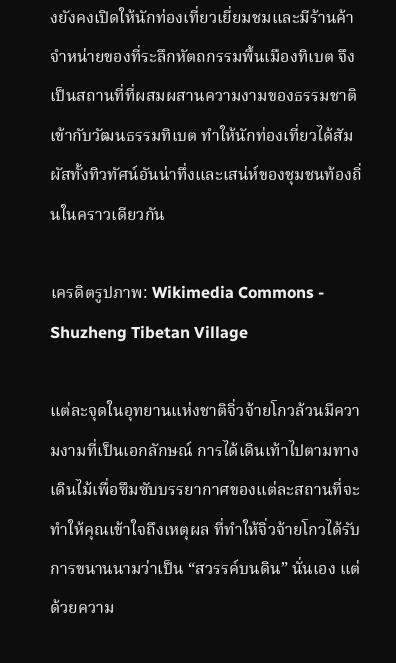งยังคงเปิดให้นักท่องเที่ยวเยี่ยมชมและมีร้านค้าจำหน่ายของที่ระลึกหัตถกรรมพื้นเมืองทิเบต จึงเป็นสถานที่ที่ผสมผสานความงามของธรรมชาติเข้ากับวัฒนธรรมทิเบต ทำให้นักท่องเที่ยวได้สัมผัสทั้งทิวทัศน์อันน่าทึ่งและเสน่ห์ของชุมชนท้องถิ่นในคราวเดียวกัน

เครดิตรูปภาพ: Wikimedia Commons - Shuzheng Tibetan Village

แต่ละจุดในอุทยานแห่งชาติจิ่วจ้ายโกวล้วนมีความงามที่เป็นเอกลักษณ์ การได้เดินเท้าไปตามทางเดินไม้เพื่อซึมซับบรรยากาศของแต่ละสถานที่จะทำให้คุณเข้าใจถึงเหตุผล ที่ทำให้จิ่วจ้ายโกวได้รับการขนานนามว่าเป็น “สวรรค์บนดิน” นั่นเอง แต่ด้วยความ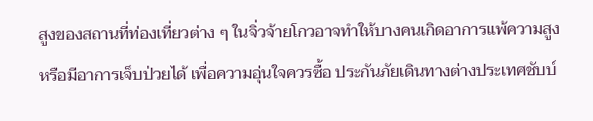สูงของสถานที่ท่องเที่ยวต่าง ๆ ในจิ่วจ้ายโกวอาจทำให้บางคนเกิดอาการแพ้ความสูงหรือมีอาการเจ็บป่วยได้ เพื่อความอุ่นใจควรซื้อ ประกันภัยเดินทางต่างประเทศชับบ์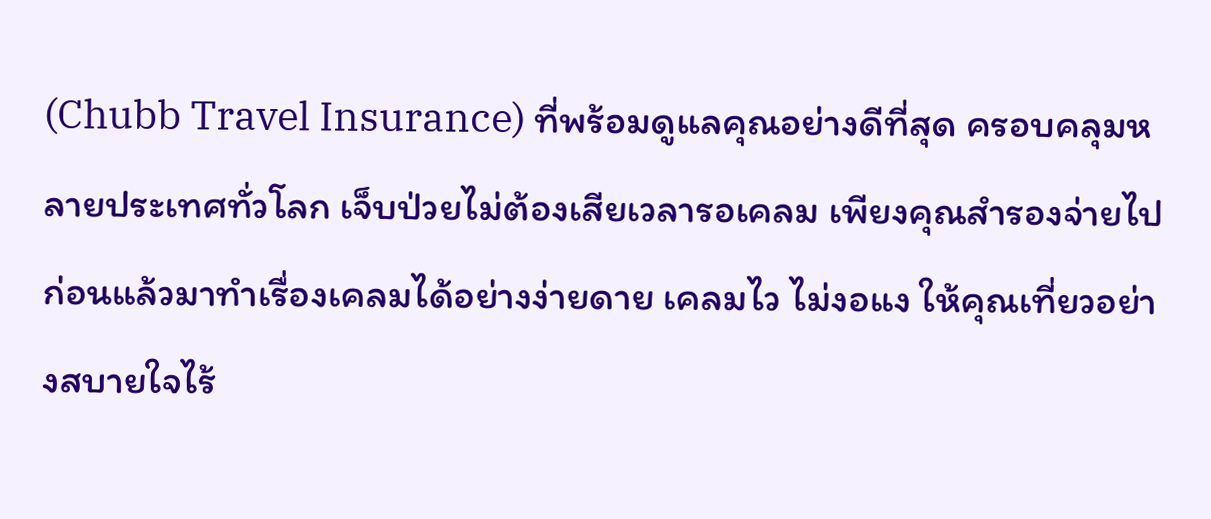(Chubb Travel Insurance) ที่พร้อมดูแลคุณอย่างดีที่สุด ครอบคลุมหลายประเทศทั่วโลก เจ็บป่วยไม่ต้องเสียเวลารอเคลม เพียงคุณสำรองจ่ายไปก่อนแล้วมาทำเรื่องเคลมได้อย่างง่ายดาย เคลมไว ไม่งอแง ให้คุณเที่ยวอย่างสบายใจไร้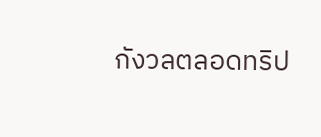กังวลตลอดทริป